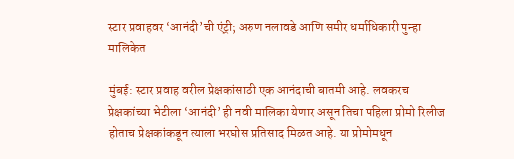स्टार प्रवाहवर ‘आनंदी’ची एंट्री; अरुण नलावडे आणि समीर धर्माधिकारी पुन्हा मालिकेत

मुंबई: स्टार प्रवाह वरील प्रेक्षकांसाठी एक आनंदाची बातमी आहे. लवकरच प्रेक्षकांच्या भेटीला ‘आनंदी’ ही नवी मालिका येणार असून तिचा पहिला प्रोमो रिलीज होताच प्रेक्षकांकडून त्याला भरघोस प्रतिसाद मिळत आहे. या प्रोमोमधून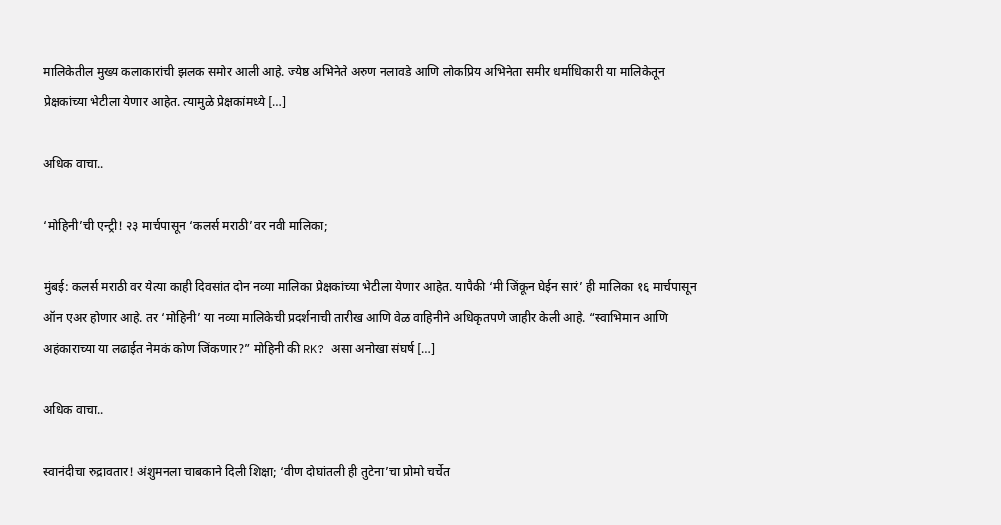मालिकेतील मुख्य कलाकारांची झलक समोर आली आहे. ज्येष्ठ अभिनेते अरुण नलावडे आणि लोकप्रिय अभिनेता समीर धर्माधिकारी या मालिकेतून प्रेक्षकांच्या भेटीला येणार आहेत. त्यामुळे प्रेक्षकांमध्ये […]

अधिक वाचा..

‘मोहिनी’ची एन्ट्री! २३ मार्चपासून ‘कलर्स मराठी’वर नवी मालिका;

मुंबई: कलर्स मराठी वर येत्या काही दिवसांत दोन नव्या मालिका प्रेक्षकांच्या भेटीला येणार आहेत. यापैकी ‘मी जिंकून घेईन सारं’ ही मालिका १६ मार्चपासून ऑन एअर होणार आहे. तर ‘मोहिनी’ या नव्या मालिकेची प्रदर्शनाची तारीख आणि वेळ वाहिनीने अधिकृतपणे जाहीर केली आहे. “स्वाभिमान आणि अहंकाराच्या या लढाईत नेमकं कोण जिंकणार?” मोहिनी की RK? असा अनोखा संघर्ष […]

अधिक वाचा..

स्वानंदीचा रुद्रावतार! अंशुमनला चाबकाने दिली शिक्षा; ‘वीण दोघांतली ही तुटेना’चा प्रोमो चर्चेत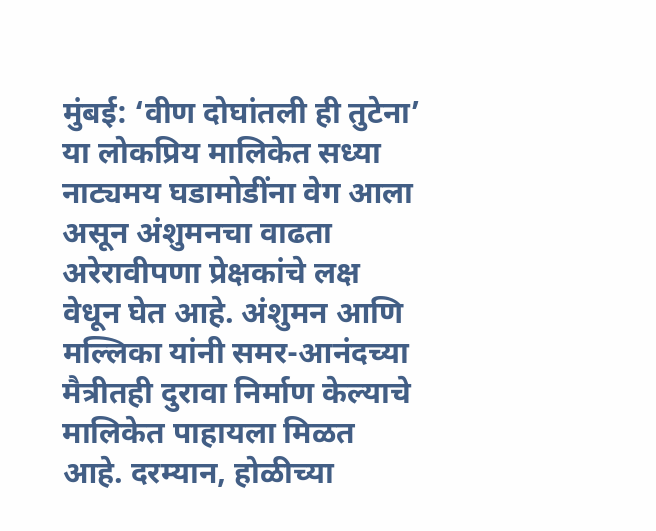मुंबई: ‘वीण दोघांतली ही तुटेना’ या लोकप्रिय मालिकेत सध्या नाट्यमय घडामोडींना वेग आला असून अंशुमनचा वाढता अरेरावीपणा प्रेक्षकांचे लक्ष वेधून घेत आहे. अंशुमन आणि मल्लिका यांनी समर-आनंदच्या मैत्रीतही दुरावा निर्माण केल्याचे मालिकेत पाहायला मिळत आहे. दरम्यान, होळीच्या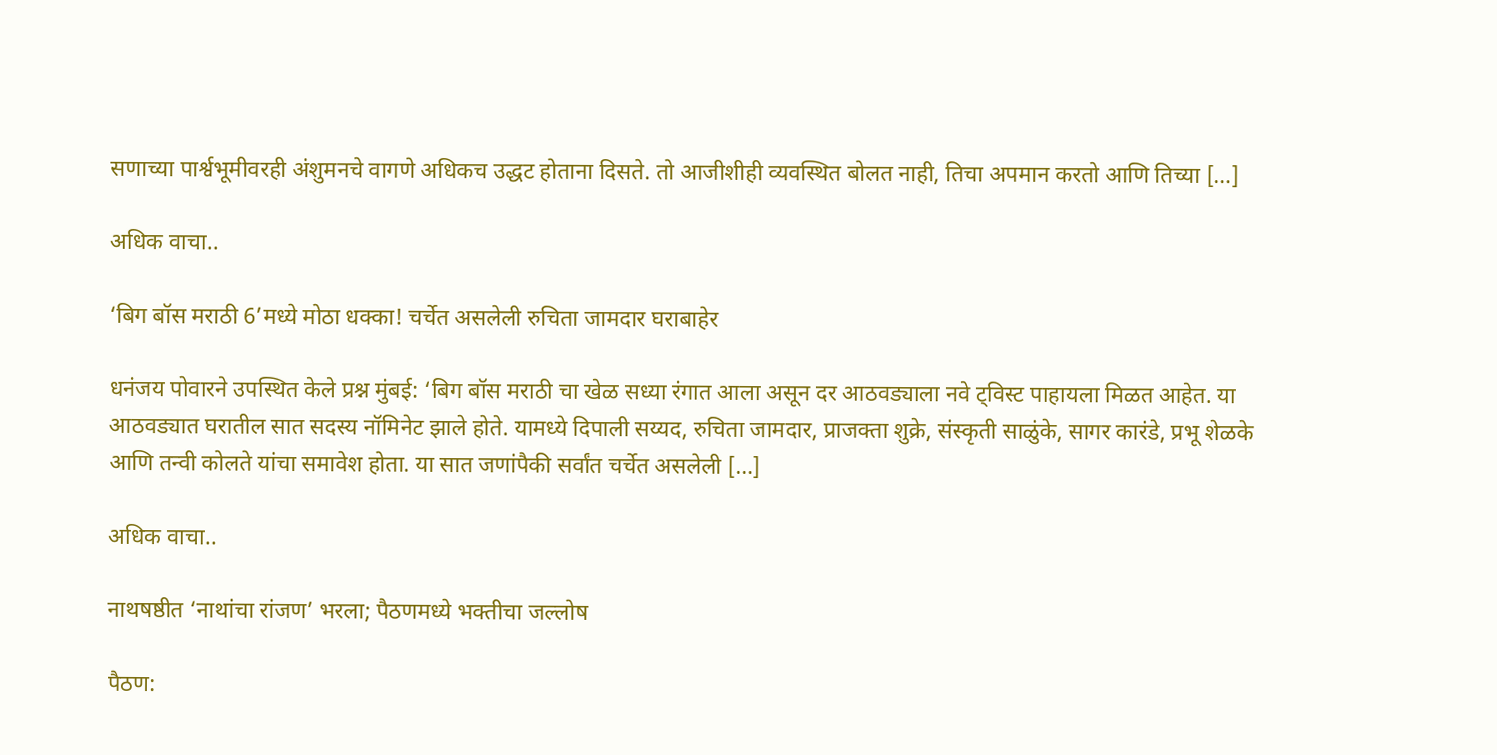सणाच्या पार्श्वभूमीवरही अंशुमनचे वागणे अधिकच उद्धट होताना दिसते. तो आजीशीही व्यवस्थित बोलत नाही, तिचा अपमान करतो आणि तिच्या […]

अधिक वाचा..

‘बिग बॉस मराठी 6’मध्ये मोठा धक्का! चर्चेत असलेली रुचिता जामदार घराबाहेर

धनंजय पोवारने उपस्थित केले प्रश्न मुंबई: ‘बिग बॉस मराठी चा खेळ सध्या रंगात आला असून दर आठवड्याला नवे ट्विस्ट पाहायला मिळत आहेत. या आठवड्यात घरातील सात सदस्य नॉमिनेट झाले होते. यामध्ये दिपाली सय्यद, रुचिता जामदार, प्राजक्ता शुक्रे, संस्कृती साळुंके, सागर कारंडे, प्रभू शेळके आणि तन्वी कोलते यांचा समावेश होता. या सात जणांपैकी सर्वांत चर्चेत असलेली […]

अधिक वाचा..

नाथषष्ठीत ‘नाथांचा रांजण’ भरला; पैठणमध्ये भक्तीचा जल्लोष

पैठण: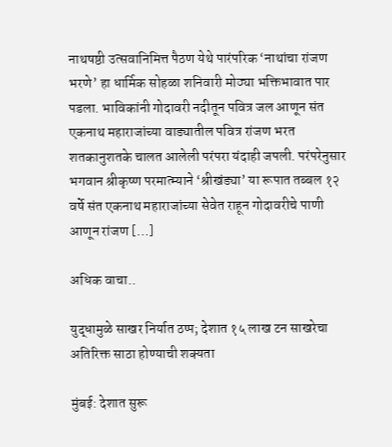नाथषष्ठी उत्सवानिमित्त पैठण येथे पारंपरिक ‘नाथांचा रांजण भरणे’ हा धार्मिक सोहळा शनिवारी मोठ्या भक्तिभावात पार पडला. भाविकांनी गोदावरी नदीतून पवित्र जल आणून संत एकनाथ महाराजांच्या वाड्यातील पवित्र रांजण भरत शतकानुशतके चालत आलेली परंपरा यंदाही जपली. परंपरेनुसार भगवान श्रीकृष्ण परमात्म्याने ‘श्रीखंड्या’ या रूपात तब्बल १२ वर्षे संत एकनाथ महाराजांच्या सेवेत राहून गोदावरीचे पाणी आणून रांजण […]

अधिक वाचा..

युद्धामुळे साखर निर्यात ठप्प; देशात १५ लाख टन साखरेचा अतिरिक्त साठा होण्याची शक्यता

मुंबई: देशात सुरू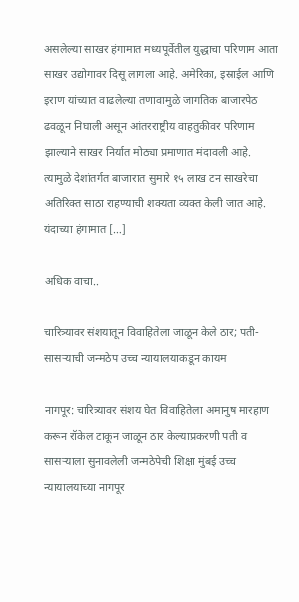असलेल्या साखर हंगामात मध्यपूर्वेतील युद्धाचा परिणाम आता साखर उद्योगावर दिसू लागला आहे. अमेरिका, इस्राईल आणि इराण यांच्यात वाढलेल्या तणावामुळे जागतिक बाजारपेठ ढवळून निघाली असून आंतरराष्ट्रीय वाहतुकीवर परिणाम झाल्याने साखर निर्यात मोठ्या प्रमाणात मंदावली आहे. त्यामुळे देशांतर्गत बाजारात सुमारे १५ लाख टन साखरेचा अतिरिक्त साठा राहण्याची शक्यता व्यक्त केली जात आहे. यंदाच्या हंगामात […]

अधिक वाचा..

चारित्र्यावर संशयातून विवाहितेला जाळून केले ठार; पती-सासऱ्याची जन्मठेप उच्च न्यायालयाकडून कायम

नागपूर: चारित्र्यावर संशय घेत विवाहितेला अमानुष मारहाण करून रॉकेल टाकून जाळून ठार केल्याप्रकरणी पती व सासऱ्याला सुनावलेली जन्मठेपेची शिक्षा मुंबई उच्च न्यायालयाच्या नागपूर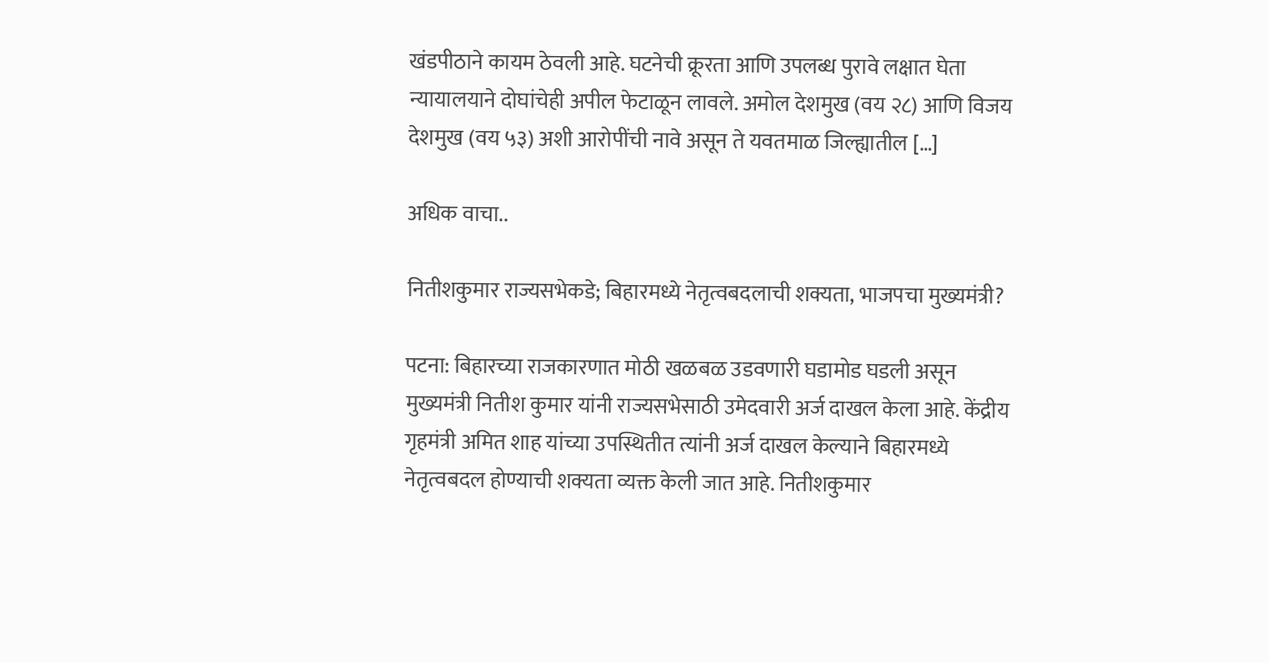खंडपीठाने कायम ठेवली आहे. घटनेची क्रूरता आणि उपलब्ध पुरावे लक्षात घेता न्यायालयाने दोघांचेही अपील फेटाळून लावले. अमोल देशमुख (वय २८) आणि विजय देशमुख (वय ५३) अशी आरोपींची नावे असून ते यवतमाळ जिल्ह्यातील […]

अधिक वाचा..

नितीशकुमार राज्यसभेकडे; बिहारमध्ये नेतृत्वबदलाची शक्यता, भाजपचा मुख्यमंत्री?

पटना: बिहारच्या राजकारणात मोठी खळबळ उडवणारी घडामोड घडली असून मुख्यमंत्री नितीश कुमार यांनी राज्यसभेसाठी उमेदवारी अर्ज दाखल केला आहे. केंद्रीय गृहमंत्री अमित शाह यांच्या उपस्थितीत त्यांनी अर्ज दाखल केल्याने बिहारमध्ये नेतृत्वबदल होण्याची शक्यता व्यक्त केली जात आहे. नितीशकुमार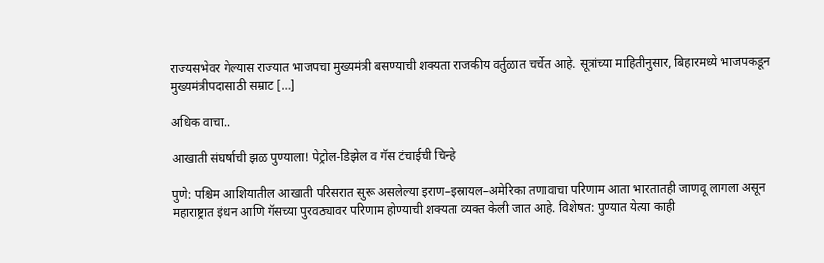राज्यसभेवर गेल्यास राज्यात भाजपचा मुख्यमंत्री बसण्याची शक्यता राजकीय वर्तुळात चर्चेत आहे. सूत्रांच्या माहितीनुसार, बिहारमध्ये भाजपकडून मुख्यमंत्रीपदासाठी सम्राट […]

अधिक वाचा..

आखाती संघर्षाची झळ पुण्याला! पेट्रोल-डिझेल व गॅस टंचाईची चिन्हे

पुणे: पश्चिम आशियातील आखाती परिसरात सुरू असलेल्या इराण–इस्रायल–अमेरिका तणावाचा परिणाम आता भारतातही जाणवू लागला असून महाराष्ट्रात इंधन आणि गॅसच्या पुरवठ्यावर परिणाम होण्याची शक्यता व्यक्त केली जात आहे. विशेषत: पुण्यात येत्या काही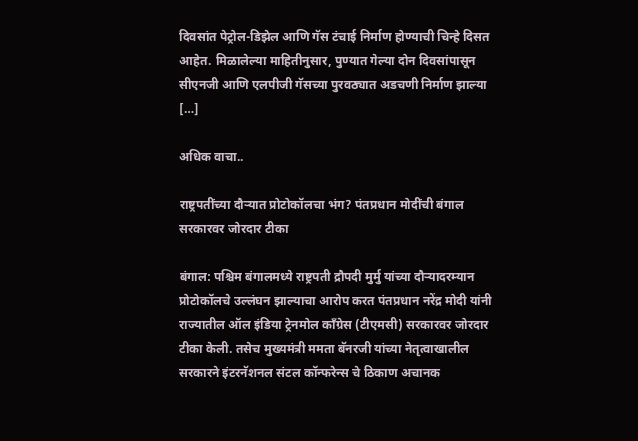दिवसांत पेट्रोल-डिझेल आणि गॅस टंचाई निर्माण होण्याची चिन्हे दिसत आहेत. मिळालेल्या माहितीनुसार, पुण्यात गेल्या दोन दिवसांपासून सीएनजी आणि एलपीजी गॅसच्या पुरवठ्यात अडचणी निर्माण झाल्या […]

अधिक वाचा..

राष्ट्रपतींच्या दौऱ्यात प्रोटोकॉलचा भंग? पंतप्रधान मोदींची बंगाल सरकारवर जोरदार टीका

बंगाल: पश्चिम बंगालमध्ये राष्ट्रपती द्रौपदी मुर्मु यांच्या दौऱ्यादरम्यान प्रोटोकॉलचे उल्लंघन झाल्याचा आरोप करत पंतप्रधान नरेंद्र मोदी यांनी राज्यातील ऑल इंडिया ट्रेनमोल काँग्रेस (टीएमसी) सरकारवर जोरदार टीका केली. तसेच मुख्यमंत्री ममता बॅनरजी यांच्या नेतृत्वाखालील सरकारने इंटरनॅशनल संटल कॉन्फरेन्स चे ठिकाण अचानक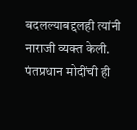बदलल्याबद्दलही त्यांनी नाराजी व्यक्त केली. पंतप्रधान मोदींची ही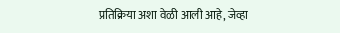प्रतिक्रिया अशा वेळी आली आहे, जेव्हा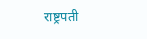राष्ट्रपती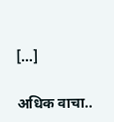[…]

अधिक वाचा..